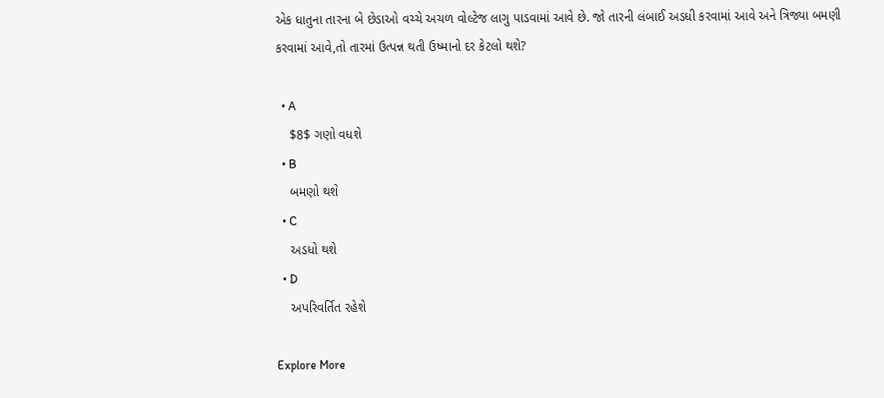એક ધાતુના તારના બે છેડાઓ વચ્ચે અચળ વોલ્ટેજ લાગુ પાડવામાં આવે છે. જો તારની લંબાઈ અડધી કરવામાં આવે અને ત્રિજ્યા બમણી કરવામાં આવે,તો તારમાં ઉત્પન્ન થતી ઉષ્માનો દર કેટલો થશે?

  • A
    $8$ ગણો વધશે
  • B
    બમણો થશે
  • C
    અડધો થશે
  • D
    અપરિવર્તિત રહેશે

Explore More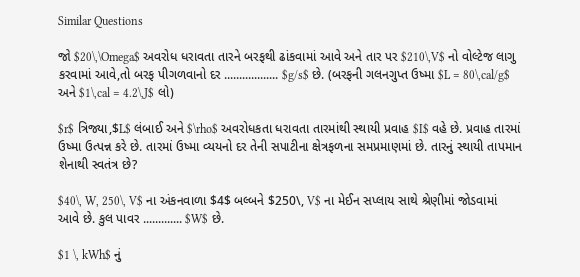Similar Questions

જો $20\,\Omega$ અવરોધ ધરાવતા તારને બરફથી ઢાંકવામાં આવે અને તાર પર $210\,V$ નો વોલ્ટેજ લાગુ કરવામાં આવે,તો બરફ પીગળવાનો દર .................. $g/s$ છે. (બરફની ગલનગુપ્ત ઉષ્મા $L = 80\,cal/g$ અને $1\,cal = 4.2\,J$ લો)

$r$ ત્રિજ્યા,$L$ લંબાઈ અને $\rho$ અવરોધકતા ધરાવતા તારમાંથી સ્થાયી પ્રવાહ $I$ વહે છે. પ્રવાહ તારમાં ઉષ્મા ઉત્પન્ન કરે છે. તારમાં ઉષ્મા વ્યયનો દર તેની સપાટીના ક્ષેત્રફળના સમપ્રમાણમાં છે. તારનું સ્થાયી તાપમાન શેનાથી સ્વતંત્ર છે?

$40\, W, 250\, V$ ના અંકનવાળા $4$ બલ્બને $250\, V$ ના મેઈન સપ્લાય સાથે શ્રેણીમાં જોડવામાં આવે છે. કુલ પાવર ............. $W$ છે.

$1 \, kWh$ નું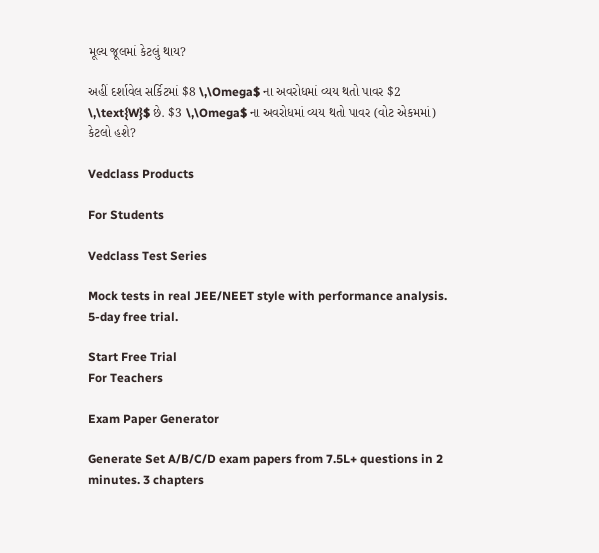મૂલ્ય જૂલમાં કેટલું થાય?

અહીં દર્શાવેલ સર્કિટમાં $8 \,\Omega$ ના અવરોધમાં વ્યય થતો પાવર $2 \,\text{W}$ છે. $3 \,\Omega$ ના અવરોધમાં વ્યય થતો પાવર (વોટ એકમમાં) કેટલો હશે?

Vedclass Products

For Students

Vedclass Test Series

Mock tests in real JEE/NEET style with performance analysis. 5-day free trial.

Start Free Trial
For Teachers

Exam Paper Generator

Generate Set A/B/C/D exam papers from 7.5L+ questions in 2 minutes. 3 chapters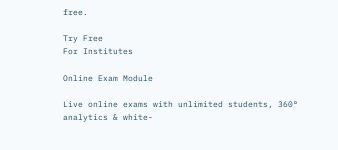free.

Try Free
For Institutes

Online Exam Module

Live online exams with unlimited students, 360° analytics & white-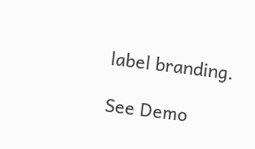label branding.

See Demo